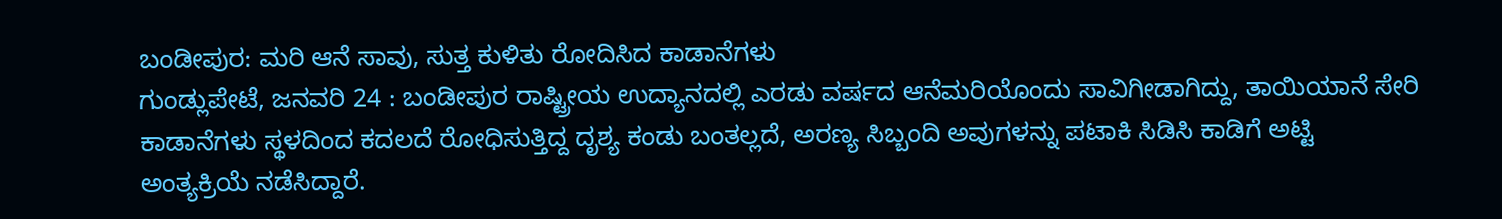ಬಂಡೀಪುರ: ಮರಿ ಆನೆ ಸಾವು, ಸುತ್ತ ಕುಳಿತು ರೋದಿಸಿದ ಕಾಡಾನೆಗಳು
ಗುಂಡ್ಲುಪೇಟೆ, ಜನವರಿ 24 : ಬಂಡೀಪುರ ರಾಷ್ಟ್ರೀಯ ಉದ್ಯಾನದಲ್ಲಿ ಎರಡು ವರ್ಷದ ಆನೆಮರಿಯೊಂದು ಸಾವಿಗೀಡಾಗಿದ್ದು, ತಾಯಿಯಾನೆ ಸೇರಿ ಕಾಡಾನೆಗಳು ಸ್ಥಳದಿಂದ ಕದಲದೆ ರೋಧಿಸುತ್ತಿದ್ದ ದೃಶ್ಯ ಕಂಡು ಬಂತಲ್ಲದೆ, ಅರಣ್ಯ ಸಿಬ್ಬಂದಿ ಅವುಗಳನ್ನು ಪಟಾಕಿ ಸಿಡಿಸಿ ಕಾಡಿಗೆ ಅಟ್ಟಿ ಅಂತ್ಯಕ್ರಿಯೆ ನಡೆಸಿದ್ದಾರೆ.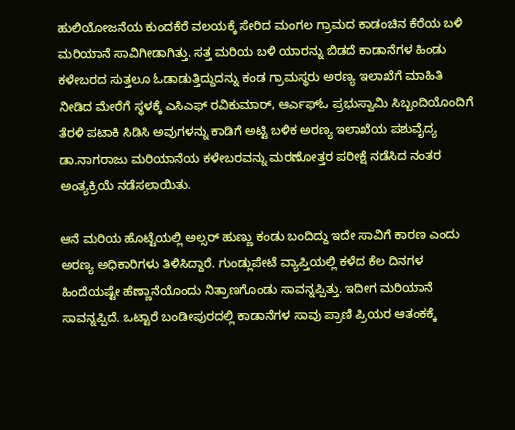ಹುಲಿಯೋಜನೆಯ ಕುಂದಕೆರೆ ವಲಯಕ್ಕೆ ಸೇರಿದ ಮಂಗಲ ಗ್ರಾಮದ ಕಾಡಂಚಿನ ಕೆರೆಯ ಬಳಿ ಮರಿಯಾನೆ ಸಾವಿಗೀಡಾಗಿತ್ತು. ಸತ್ತ ಮರಿಯ ಬಳಿ ಯಾರನ್ನು ಬಿಡದೆ ಕಾಡಾನೆಗಳ ಹಿಂಡು ಕಳೇಬರದ ಸುತ್ತಲೂ ಓಡಾಡುತ್ತಿದ್ದುದನ್ನು ಕಂಡ ಗ್ರಾಮಸ್ಥರು ಅರಣ್ಯ ಇಲಾಖೆಗೆ ಮಾಹಿತಿ ನೀಡಿದ ಮೇರೆಗೆ ಸ್ಥಳಕ್ಕೆ ಎಸಿಎಫ್ ರವಿಕುಮಾರ್, ಆರ್ಎಫ್ಓ ಪ್ರಭುಸ್ವಾಮಿ ಸಿಬ್ಬಂದಿಯೊಂದಿಗೆ ತೆರಳಿ ಪಟಾಕಿ ಸಿಡಿಸಿ ಅವುಗಳನ್ನು ಕಾಡಿಗೆ ಅಟ್ಟಿ ಬಳಿಕ ಅರಣ್ಯ ಇಲಾಖೆಯ ಪಶುವೈದ್ಯ ಡಾ.ನಾಗರಾಜು ಮರಿಯಾನೆಯ ಕಳೇಬರವನ್ನು ಮರಣೋತ್ತರ ಪರೀಕ್ಷೆ ನಡೆಸಿದ ನಂತರ ಅಂತ್ಯಕ್ರಿಯೆ ನಡೆಸಲಾಯಿತು.

ಆನೆ ಮರಿಯ ಹೊಟ್ಟೆಯಲ್ಲಿ ಅಲ್ಸರ್ ಹುಣ್ಣು ಕಂಡು ಬಂದಿದ್ದು ಇದೇ ಸಾವಿಗೆ ಕಾರಣ ಎಂದು ಅರಣ್ಯ ಅಧಿಕಾರಿಗಳು ತಿಳಿಸಿದ್ದಾರೆ. ಗುಂಡ್ಲುಪೇಟೆ ವ್ಯಾಪ್ತಿಯಲ್ಲಿ ಕಳೆದ ಕೆಲ ದಿನಗಳ ಹಿಂದೆಯಷ್ಟೇ ಹೆಣ್ಣಾನೆಯೊಂದು ನಿತ್ರಾಣಗೊಂಡು ಸಾವನ್ನಪ್ಪಿತ್ತು. ಇದೀಗ ಮರಿಯಾನೆ ಸಾವನ್ನಪ್ಪಿದೆ. ಒಟ್ಟಾರೆ ಬಂಡೀಪುರದಲ್ಲಿ ಕಾಡಾನೆಗಳ ಸಾವು ಪ್ರಾಣಿ ಪ್ರಿಯರ ಆತಂಕಕ್ಕೆ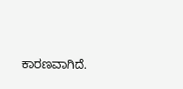ಕಾರಣವಾಗಿದೆ.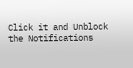Click it and Unblock the Notifications